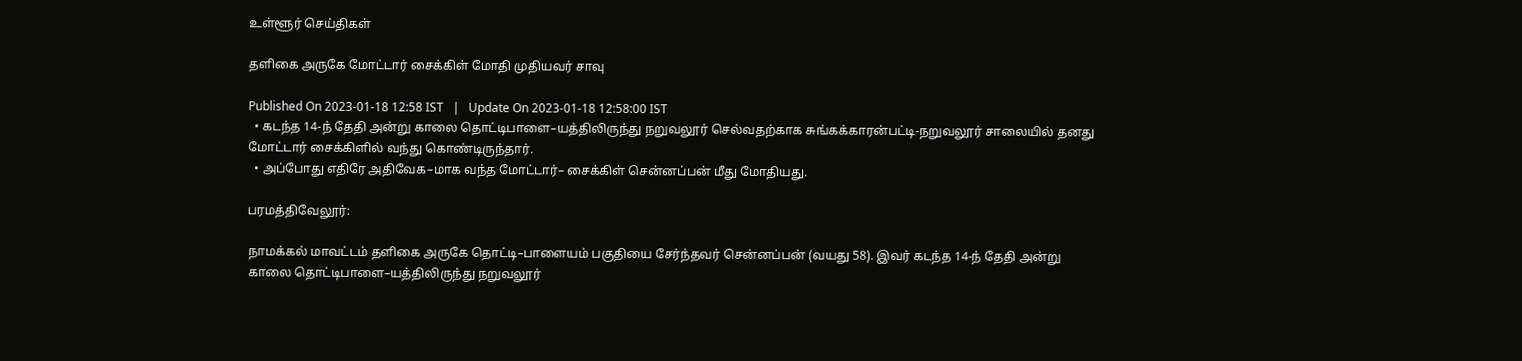உள்ளூர் செய்திகள்

தளிகை அருகே மோட்டார் சைக்கிள் மோதி முதியவர் சாவு

Published On 2023-01-18 12:58 IST   |   Update On 2023-01-18 12:58:00 IST
  • கடந்த 14-ந் தேதி அன்று காலை தொட்டிபாளை–யத்திலிருந்து நறுவலூர் செல்வதற்காக சுங்கக்காரன்பட்டி-நறுவலூர் சாலையில் தனது மோட்டார் சைக்கிளில் வந்து கொண்டிருந்தார்.
  • அப்போது எதிரே அதிவேக–மாக வந்த மோட்டார்– சைக்கிள் சென்னப்பன் மீது மோதியது.

பரமத்திவேலூர்:

நாமக்கல் மாவட்டம் தளிகை அருகே தொட்டி–பாளையம் பகுதியை சேர்ந்தவர் சென்னப்பன் (வயது 58). இவர் கடந்த 14-ந் தேதி அன்று காலை தொட்டிபாளை–யத்திலிருந்து நறுவலூர்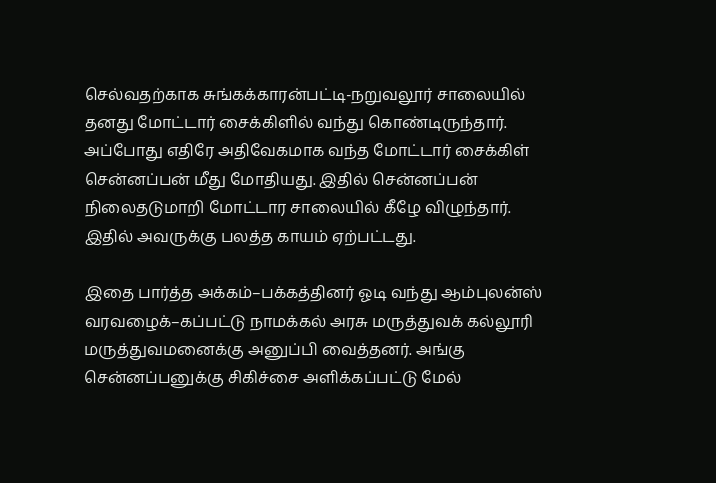செல்வதற்காக சுங்கக்காரன்பட்டி-நறுவலூர் சாலையில் தனது மோட்டார் சைக்கிளில் வந்து கொண்டிருந்தார். அப்போது எதிரே அதிவேகமாக வந்த மோட்டார் சைக்கிள் சென்னப்பன் மீது மோதியது. இதில் சென்னப்பன் நிலைதடுமாறி மோட்டார சாலையில் கீழே விழுந்தார். இதில் அவருக்கு பலத்த காயம் ஏற்பட்டது.

இதை பார்த்த அக்கம்–பக்கத்தினர் ஓடி வந்து ஆம்புலன்ஸ் வரவழைக்–கப்பட்டு நாமக்கல் அரசு மருத்துவக் கல்லூரி மருத்துவமனைக்கு அனுப்பி வைத்தனர். அங்கு சென்னப்பனுக்கு சிகிச்சை அளிக்கப்பட்டு மேல்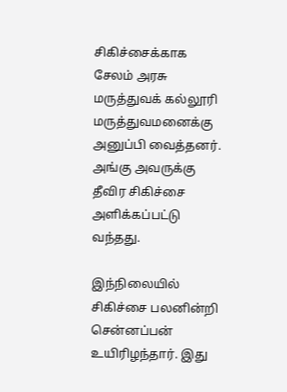சிகிச்சைக்காக சேலம் அரசு மருத்துவக் கல்லூரி மருத்துவமனைக்கு அனுப்பி வைத்தனர். அங்கு அவருக்கு தீவிர சிகிச்சை அளிக்கப்பட்டு வந்தது.

இந்நிலையில் சிகிச்சை பலனின்றி சென்னப்பன் உயிரிழந்தார். இது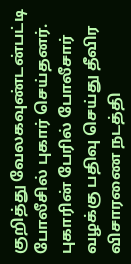குறித்து வேலகவுண்டன்பட்டி போலீசில் புகார் செய்தனர். புகாரின் பேரில் போலீசார் வழக்கு பதிவு செய்து தீவிர விசாரணை நடத்தி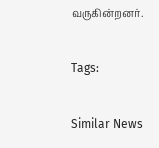வருகின்றனர்.

Tags:

Similar News